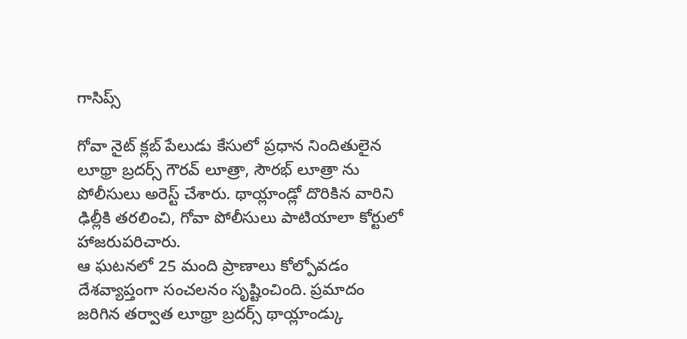గాసిప్స్

గోవా నైట్ క్లబ్ పేలుడు కేసులో ప్రధాన నిందితులైన లూథ్రా బ్రదర్స్ గౌరవ్ లూత్రా, సౌరభ్ లూత్రా ను పోలీసులు అరెస్ట్ చేశారు. థాయ్లాండ్లో దొరికిన వారిని ఢిల్లీకి తరలించి, గోవా పోలీసులు పాటియాలా కోర్టులో హాజరుపరిచారు.
ఆ ఘటనలో 25 మంది ప్రాణాలు కోల్పోవడం దేశవ్యాప్తంగా సంచలనం సృష్టించింది. ప్రమాదం జరిగిన తర్వాత లూథ్రా బ్రదర్స్ థాయ్లాండ్కు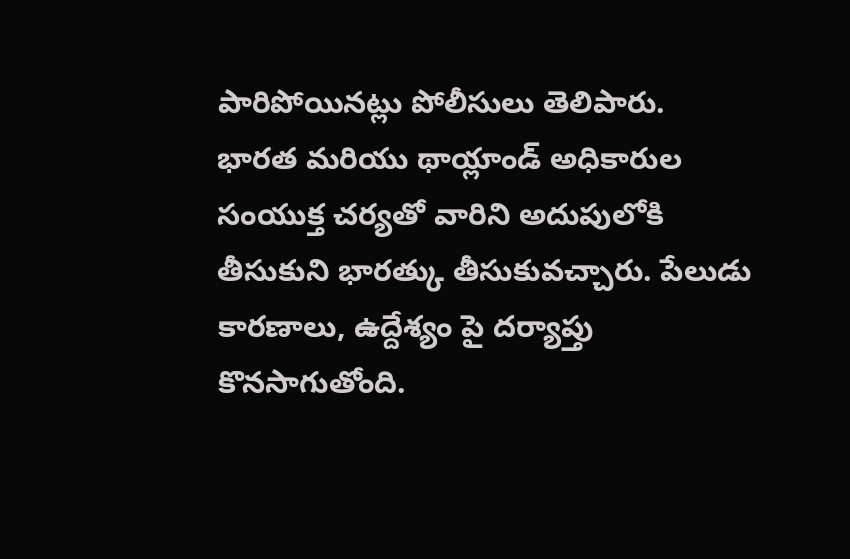పారిపోయినట్లు పోలీసులు తెలిపారు.
భారత మరియు థాయ్లాండ్ అధికారుల సంయుక్త చర్యతో వారిని అదుపులోకి తీసుకుని భారత్కు తీసుకువచ్చారు. పేలుడు కారణాలు, ఉద్దేశ్యం పై దర్యాప్తు కొనసాగుతోంది.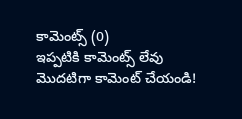కామెంట్స్ (0)
ఇప్పటికి కామెంట్స్ లేవు
మొదటిగా కామెంట్ చేయండి!